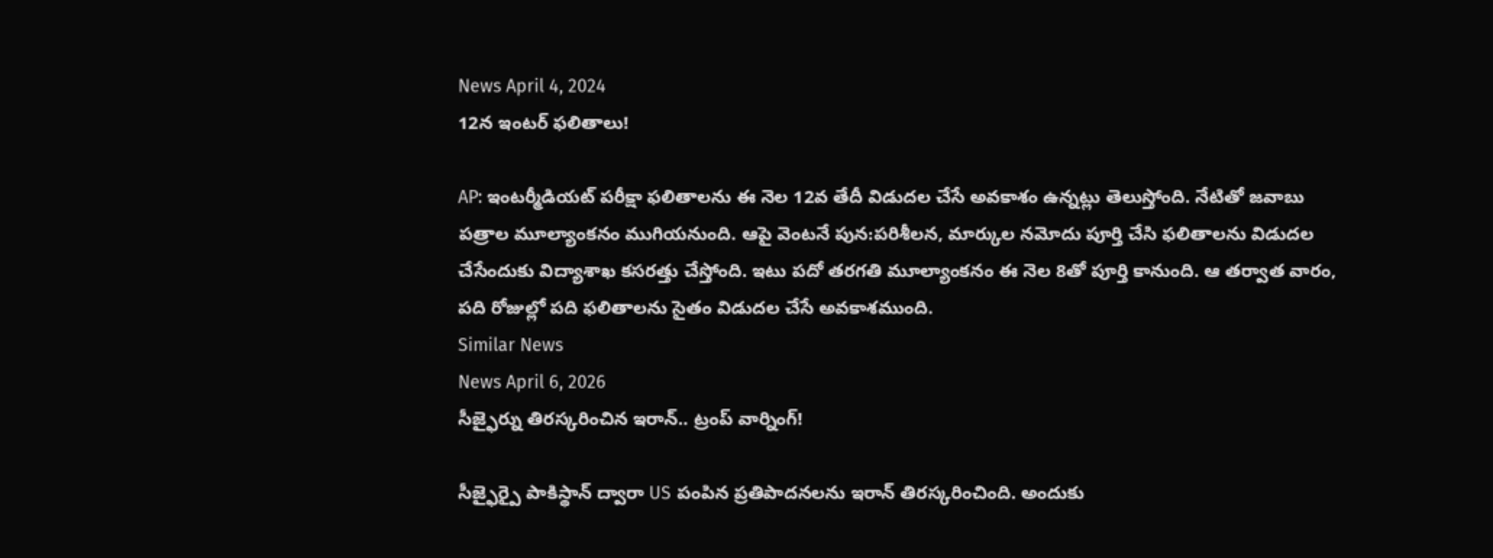News April 4, 2024
12న ఇంటర్ ఫలితాలు!

AP: ఇంటర్మీడియట్ పరీక్షా ఫలితాలను ఈ నెల 12వ తేదీ విడుదల చేసే అవకాశం ఉన్నట్లు తెలుస్తోంది. నేటితో జవాబు పత్రాల మూల్యాంకనం ముగియనుంది. ఆపై వెంటనే పున:పరిశీలన, మార్కుల నమోదు పూర్తి చేసి ఫలితాలను విడుదల చేసేందుకు విద్యాశాఖ కసరత్తు చేస్తోంది. ఇటు పదో తరగతి మూల్యాంకనం ఈ నెల 8తో పూర్తి కానుంది. ఆ తర్వాత వారం, పది రోజుల్లో పది ఫలితాలను సైతం విడుదల చేసే అవకాశముంది.
Similar News
News April 6, 2026
సీజ్ఫైర్ను తిరస్కరించిన ఇరాన్.. ట్రంప్ వార్నింగ్!

సీజ్ఫైర్పై పాకిస్థాన్ ద్వారా US పంపిన ప్రతిపాదనలను ఇరాన్ తిరస్కరించింది. అందుకు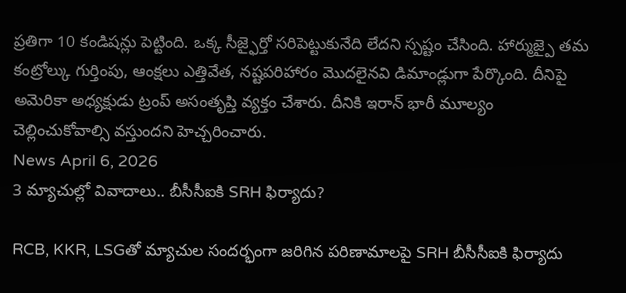ప్రతిగా 10 కండిషన్లు పెట్టింది. ఒక్క సీజ్ఫైర్తో సరిపెట్టుకునేది లేదని స్పష్టం చేసింది. హార్ముజ్పై తమ కంట్రోల్కు గుర్తింపు, ఆంక్షలు ఎత్తివేత, నష్టపరిహారం మొదలైనవి డిమాండ్లుగా పేర్కొంది. దీనిపై అమెరికా అధ్యక్షుడు ట్రంప్ అసంతృప్తి వ్యక్తం చేశారు. దీనికి ఇరాన్ భారీ మూల్యం చెల్లించుకోవాల్సి వస్తుందని హెచ్చరించారు.
News April 6, 2026
3 మ్యాచుల్లో వివాదాలు.. బీసీసీఐకి SRH ఫిర్యాదు?

RCB, KKR, LSGతో మ్యాచుల సందర్భంగా జరిగిన పరిణామాలపై SRH బీసీసీఐకి ఫిర్యాదు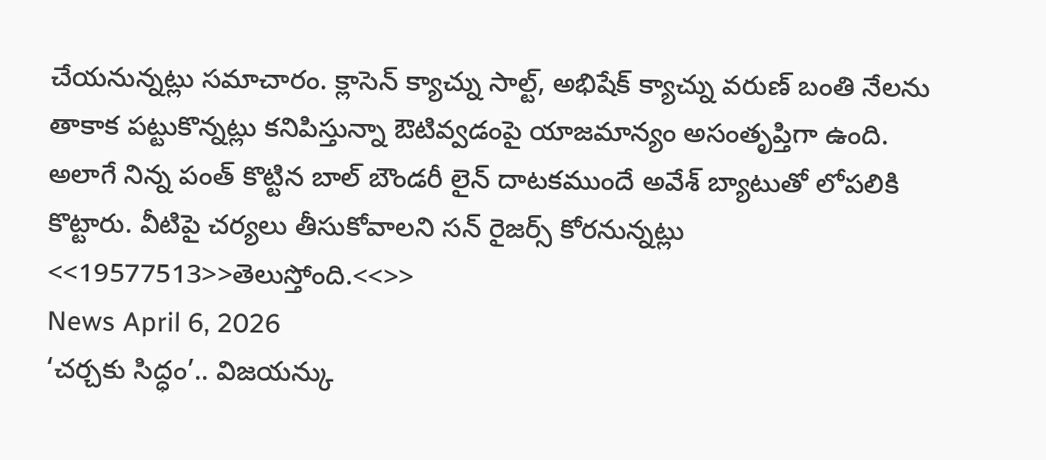చేయనున్నట్లు సమాచారం. క్లాసెన్ క్యాచ్ను సాల్ట్, అభిషేక్ క్యాచ్ను వరుణ్ బంతి నేలను తాకాక పట్టుకొన్నట్లు కనిపిస్తున్నా ఔటివ్వడంపై యాజమాన్యం అసంతృప్తిగా ఉంది. అలాగే నిన్న పంత్ కొట్టిన బాల్ బౌండరీ లైన్ దాటకముందే అవేశ్ బ్యాటుతో లోపలికి కొట్టారు. వీటిపై చర్యలు తీసుకోవాలని సన్ రైజర్స్ కోరనున్నట్లు <<19577513>>తెలుస్తోంది.<<>>
News April 6, 2026
‘చర్చకు సిద్ధం’.. విజయన్కు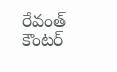రేవంత్ కౌంటర్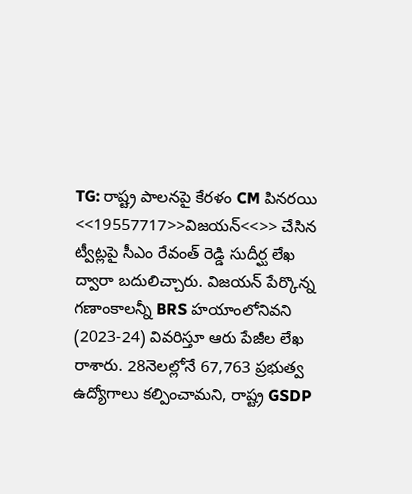TG: రాష్ట్ర పాలనపై కేరళం CM పినరయి <<19557717>>విజయన్<<>> చేసిన ట్వీట్లపై సీఎం రేవంత్ రెడ్డి సుదీర్ఘ లేఖ ద్వారా బదులిచ్చారు. విజయన్ పేర్కొన్న గణాంకాలన్నీ BRS హయాంలోనివని (2023-24) వివరిస్తూ ఆరు పేజీల లేఖ రాశారు. 28నెలల్లోనే 67,763 ప్రభుత్వ ఉద్యోగాలు కల్పించామని, రాష్ట్ర GSDP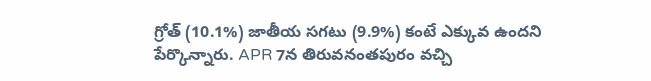గ్రోత్ (10.1%) జాతీయ సగటు (9.9%) కంటే ఎక్కువ ఉందని పేర్కొన్నారు. APR 7న తిరువనంతపురం వచ్చి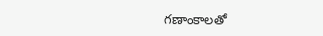గణాంకాలతో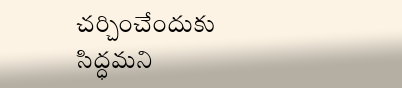చర్చించేందుకు సిద్ధమని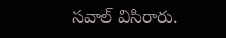సవాల్ విసిరారు.